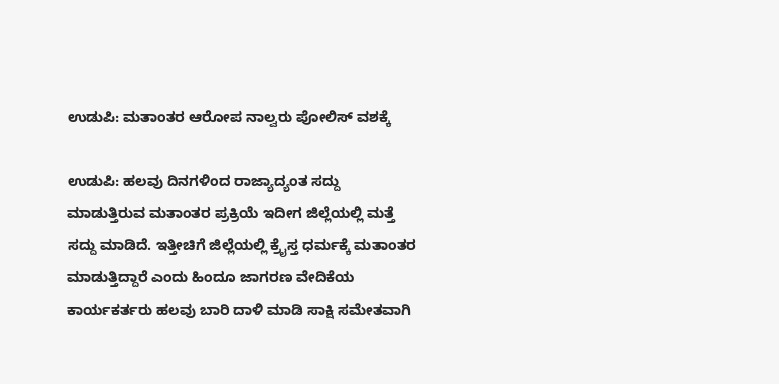ಉಡುಪಿ: ಮತಾಂತರ ಆರೋಪ ನಾಲ್ವರು ಪೋಲಿಸ್ ವಶಕ್ಕೆ

ಉಡುಪಿ: ಹಲವು ದಿನಗಳಿಂದ ರಾಜ್ಯಾದ್ಯಂತ ಸದ್ದು ಮಾಡುತ್ತಿರುವ ಮತಾಂತರ ಪ್ರಕ್ರಿಯೆ ಇದೀಗ ಜಿಲ್ಲೆಯಲ್ಲಿ ಮತ್ತೆ ಸದ್ದು ಮಾಡಿದೆ. ಇತ್ತೀಚಿಗೆ ಜಿಲ್ಲೆಯಲ್ಲಿ ಕ್ರೈಸ್ತ ಧರ್ಮಕ್ಕೆ ಮತಾಂತರ ಮಾಡುತ್ತಿದ್ದಾರೆ ಎಂದು ಹಿಂದೂ ಜಾಗರಣ ವೇದಿಕೆಯ ಕಾರ್ಯಕರ್ತರು ಹಲವು ಬಾರಿ ದಾಳಿ ಮಾಡಿ ಸಾಕ್ಷಿ ಸಮೇತವಾಗಿ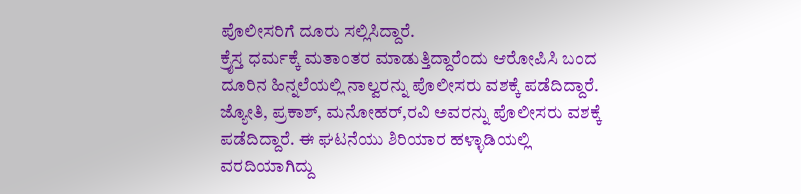ಪೊಲೀಸರಿಗೆ ದೂರು ಸಲ್ಲಿಸಿದ್ದಾರೆ.
ಕ್ರೈಸ್ತ ಧರ್ಮಕ್ಕೆ ಮತಾಂತರ ಮಾಡುತ್ತಿದ್ದಾರೆಂದು ಆರೋಪಿಸಿ ಬಂದ ದೂರಿನ ಹಿನ್ನಲೆಯಲ್ಲಿ ನಾಲ್ವರನ್ನು ಪೊಲೀಸರು ವಶಕ್ಕೆ ಪಡೆದಿದ್ದಾರೆ. ಜ್ಯೋತಿ, ಪ್ರಕಾಶ್, ಮನೋಹರ್,ರವಿ ಅವರನ್ನು ಪೊಲೀಸರು ವಶಕ್ಕೆ ಪಡೆದಿದ್ದಾರೆ. ಈ ಘಟನೆಯು ಶಿರಿಯಾರ ಹಳ್ಳಾಡಿಯಲ್ಲಿ ವರದಿಯಾಗಿದ್ದು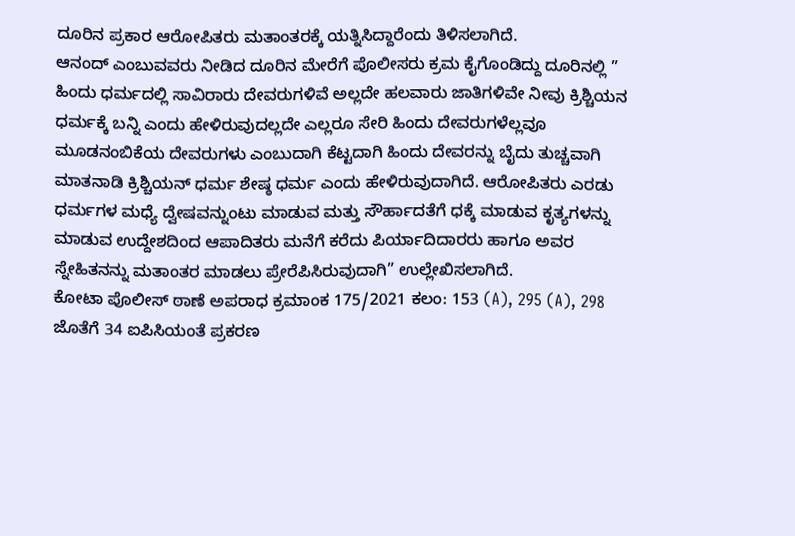ದೂರಿನ ಪ್ರಕಾರ ಆರೋಪಿತರು ಮತಾಂತರಕ್ಕೆ ಯತ್ನಿಸಿದ್ದಾರೆಂದು ತಿಳಿಸಲಾಗಿದೆ.
ಆನಂದ್ ಎಂಬುವವರು ನೀಡಿದ ದೂರಿನ ಮೇರೆಗೆ ಪೊಲೀಸರು ಕ್ರಮ ಕೈಗೊಂಡಿದ್ದು ದೂರಿನಲ್ಲಿ ” ಹಿಂದು ಧರ್ಮದಲ್ಲಿ ಸಾವಿರಾರು ದೇವರುಗಳಿವೆ ಅಲ್ಲದೇ ಹಲವಾರು ಜಾತಿಗಳಿವೇ ನೀವು ಕ್ರಿಶ್ಚಿಯನ ಧರ್ಮಕ್ಕೆ ಬನ್ನಿ ಎಂದು ಹೇಳಿರುವುದಲ್ಲದೇ ಎಲ್ಲರೂ ಸೇರಿ ಹಿಂದು ದೇವರುಗಳೆಲ್ಲವೂ ಮೂಡನಂಬಿಕೆಯ ದೇವರುಗಳು ಎಂಬುದಾಗಿ ಕೆಟ್ಟದಾಗಿ ಹಿಂದು ದೇವರನ್ನು ಬೈದು ತುಚ್ಚವಾಗಿ ಮಾತನಾಡಿ ಕ್ರಿಶ್ಚಿಯನ್ ಧರ್ಮ ಶೇಷ್ಠ ಧರ್ಮ ಎಂದು ಹೇಳಿರುವುದಾಗಿದೆ. ಆರೋಪಿತರು ಎರಡು ಧರ್ಮಗಳ ಮಧ್ಯೆ ದ್ವೇಷವನ್ನುಂಟು ಮಾಡುವ ಮತ್ತು ಸೌರ್ಹಾದತೆಗೆ ಧಕ್ಕೆ ಮಾಡುವ ಕೃತ್ಯಗಳನ್ನು ಮಾಡುವ ಉದ್ದೇಶದಿಂದ ಆಪಾದಿತರು ಮನೆಗೆ ಕರೆದು ಪಿರ್ಯಾದಿದಾರರು ಹಾಗೂ ಅವರ ಸ್ನೇಹಿತನನ್ನು ಮತಾಂತರ ಮಾಡಲು ಪ್ರೇರೆಪಿಸಿರುವುದಾಗಿ” ಉಲ್ಲೇಖಿಸಲಾಗಿದೆ.
ಕೋಟಾ ಪೊಲೀಸ್ ಠಾಣೆ ಅಪರಾಧ ಕ್ರಮಾಂಕ 175/2021 ಕಲಂ: 153 (A), 295 (A), 298 ಜೊತೆಗೆ 34 ಐಪಿಸಿಯಂತೆ ಪ್ರಕರಣ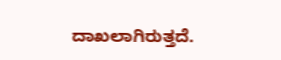ದಾಖಲಾಗಿರುತ್ತದೆ.